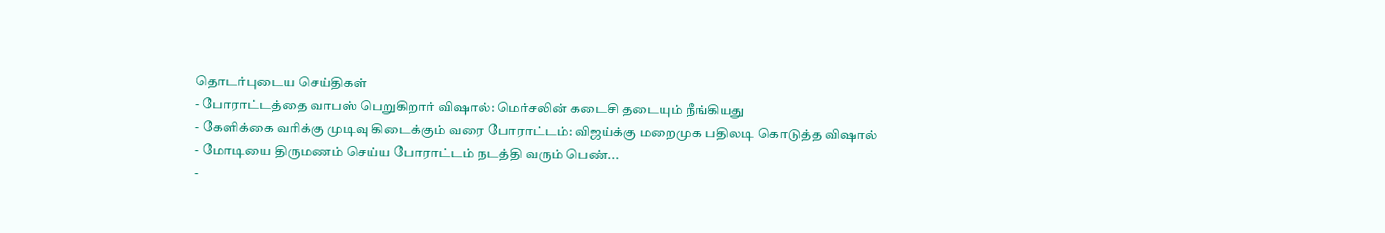தொடர்புடைய செய்திகள்
- போராட்டத்தை வாபஸ் பெறுகிறார் விஷால்: மெர்சலின் கடைசி தடையும் நீங்கியது
- கேளிக்கை வரிக்கு முடிவு கிடைக்கும் வரை போராட்டம்: விஜய்க்கு மறைமுக பதிலடி கொடுத்த விஷால்
- மோடியை திருமணம் செய்ய போராட்டம் நடத்தி வரும் பெண்...
-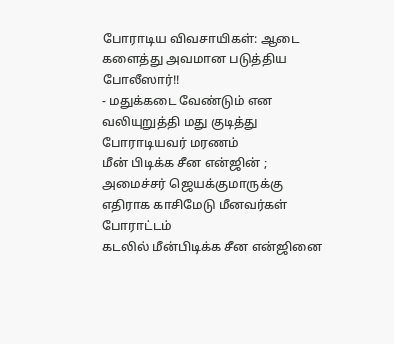போராடிய விவசாயிகள்: ஆடை களைத்து அவமான படுத்திய போலீஸார்!!
- மதுக்கடை வேண்டும் என வலியுறுத்தி மது குடித்து போராடியவர் மரணம்
மீன் பிடிக்க சீன என்ஜின் ; அமைச்சர் ஜெயக்குமாருக்கு எதிராக காசிமேடு மீனவர்கள் போராட்டம்
கடலில் மீன்பிடிக்க சீன என்ஜினை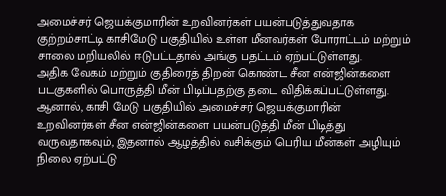அமைச்சர் ஜெயக்குமாரின் உறவினர்கள் பயன்படுத்துவதாக குற்றம்சாட்டி காசிமேடு பகுதியில் உள்ள மீனவர்கள் போராட்டம் மற்றும் சாலை மறியலில் ஈடுபட்டதால் அங்கு பதட்டம் ஏற்பட்டுள்ளது.
அதிக வேகம் மற்றும் குதிரைத் திறன் கொண்ட சீன என்ஜின்களை படகுகளில் பொருத்தி மீன் பிடிப்பதற்கு தடை விதிக்கப்பட்டுள்ளது. ஆனால், காசி மேடு பகுதியில் அமைச்சர் ஜெயக்குமாரின் உறவினர்கள் சீன என்ஜின்களை பயன்படுத்தி மீன் பிடித்து வருவதாகவும், இதனால் ஆழத்தில் வசிக்கும் பெரிய மீன்கள் அழியும் நிலை ஏற்பட்டு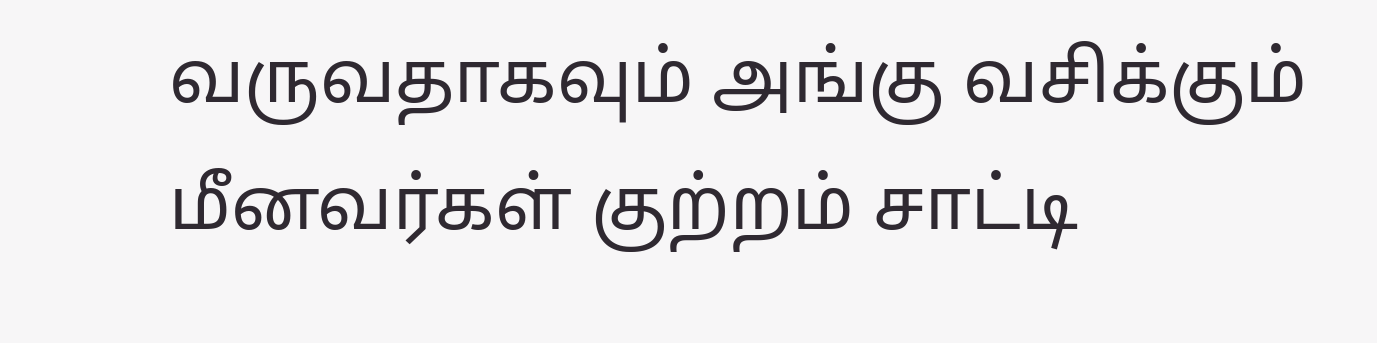வருவதாகவும் அங்கு வசிக்கும் மீனவர்கள் குற்றம் சாட்டி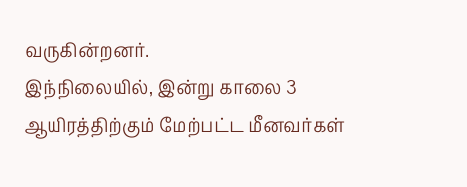வருகின்றனர்.
இந்நிலையில், இன்று காலை 3 ஆயிரத்திற்கும் மேற்பட்ட மீனவர்கள்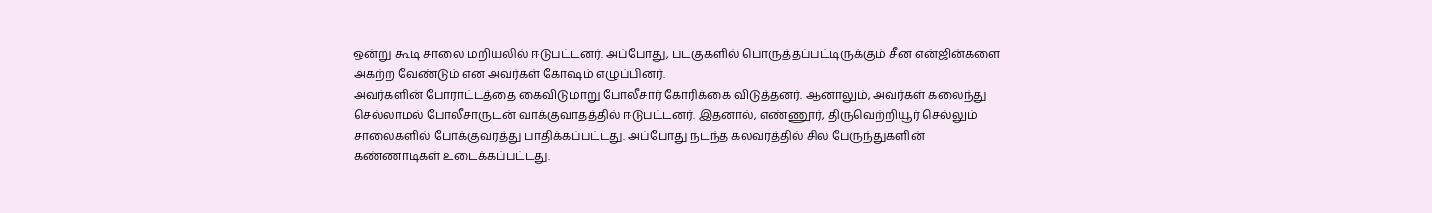ஒன்று கூடி சாலை மறியலில் ஈடுபட்டனர். அப்போது, படகுகளில் பொருத்தப்பட்டிருக்கும் சீன என்ஜின்களை அகற்ற வேண்டும் என அவர்கள் கோஷம் எழுப்பினர்.
அவர்களின் போராட்டத்தை கைவிடுமாறு போலீசார் கோரிக்கை விடுத்தனர். ஆனாலும், அவர்கள் கலைந்து செல்லாமல் போலீசாருடன் வாக்குவாதத்தில் ஈடுபட்டனர். இதனால், எண்ணூர், திருவெற்றியூர் செல்லும் சாலைகளில் போக்குவரத்து பாதிக்கப்பட்டது. அப்போது நடந்த கலவரத்தில் சில பேருந்துகளின் கண்ணாடிகள் உடைக்கப்பட்டது.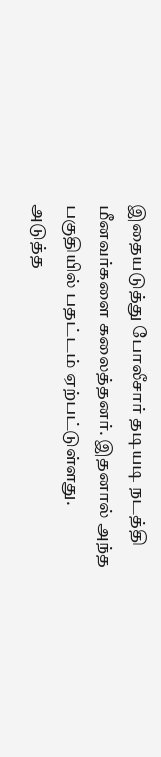இதையடுத்து போலீசார் தடியடி நடத்தி மீனவர்களை கலைத்தனர். இதனால் அந்த பகுதியில் பதட்டம் ஏற்பட்டுள்ளது.
அடுத்த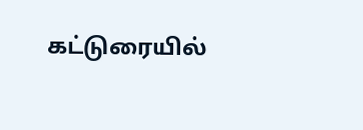கட்டுரையில்